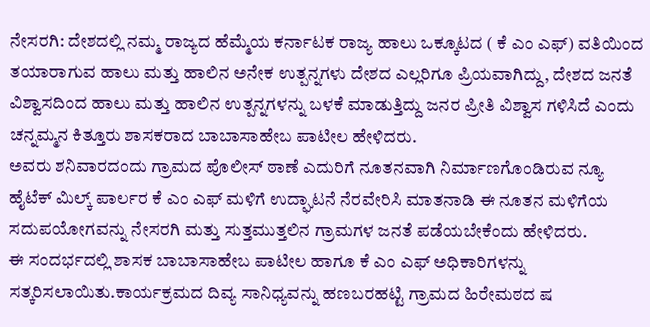ನೇಸರಗಿ: ದೇಶದಲ್ಲಿ ನಮ್ಮ ರಾಜ್ಯದ ಹೆಮ್ಮೆಯ ಕರ್ನಾಟಕ ರಾಜ್ಯ ಹಾಲು ಒಕ್ಕೂಟದ ( ಕೆ ಎಂ ಎಫ್) ವತಿಯಿಂದ ತಯಾರಾಗುವ ಹಾಲು ಮತ್ತು ಹಾಲಿನ ಅನೇಕ ಉತ್ಪನ್ನಗಳು ದೇಶದ ಎಲ್ಲರಿಗೂ ಪ್ರಿಯವಾಗಿದ್ದು, ದೇಶದ ಜನತೆ ವಿಶ್ವಾಸದಿಂದ ಹಾಲು ಮತ್ತು ಹಾಲಿನ ಉತ್ಪನ್ನಗಳನ್ನು ಬಳಕೆ ಮಾಡುತ್ತಿದ್ದು ಜನರ ಪ್ರೀತಿ ವಿಶ್ವಾಸ ಗಳಿಸಿದೆ ಎಂದು ಚನ್ನಮ್ಮನ ಕಿತ್ತೂರು ಶಾಸಕರಾದ ಬಾಬಾಸಾಹೇಬ ಪಾಟೀಲ ಹೇಳಿದರು.
ಅವರು ಶನಿವಾರದಂದು ಗ್ರಾಮದ ಪೊಲೀಸ್ ಠಾಣೆ ಎದುರಿಗೆ ನೂತನವಾಗಿ ನಿರ್ಮಾಣಗೊಂಡಿರುವ ನ್ಯೂ ಹೈಟೆಕ್ ಮಿಲ್ಕ್ ಪಾರ್ಲರ ಕೆ ಎಂ ಎಫ್ ಮಳಿಗೆ ಉದ್ಘಾಟನೆ ನೆರವೇರಿಸಿ ಮಾತನಾಡಿ ಈ ನೂತನ ಮಳಿಗೆಯ ಸದುಪಯೋಗವನ್ನು ನೇಸರಗಿ ಮತ್ತು ಸುತ್ತಮುತ್ತಲಿನ ಗ್ರಾಮಗಳ ಜನತೆ ಪಡೆಯಬೇಕೆಂದು ಹೇಳಿದರು.
ಈ ಸಂದರ್ಭದಲ್ಲಿ ಶಾಸಕ ಬಾಬಾಸಾಹೇಬ ಪಾಟೀಲ ಹಾಗೂ ಕೆ ಎಂ ಎಫ್ ಅಧಿಕಾರಿಗಳನ್ನು ಸತ್ಕರಿಸಲಾಯಿತು.ಕಾರ್ಯಕ್ರಮದ ದಿವ್ಯ ಸಾನಿಧ್ಯವನ್ನು ಹಣಬರಹಟ್ಟಿ ಗ್ರಾಮದ ಹಿರೇಮಠದ ಷ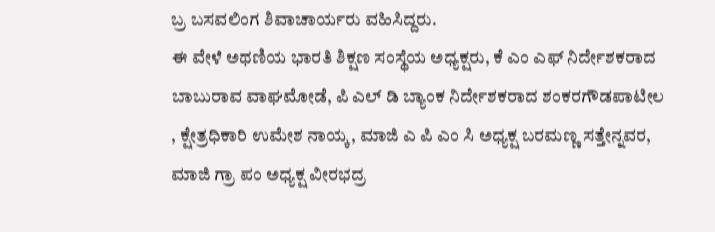ಬ್ರ ಬಸವಲಿಂಗ ಶಿವಾಚಾರ್ಯರು ವಹಿಸಿದ್ದರು.
ಈ ವೇಳೆ ಅಥಣಿಯ ಭಾರತಿ ಶಿಕ್ಷಣ ಸಂಸ್ಥೆಯ ಅಧ್ಯಕ್ಷರು, ಕೆ ಎಂ ಎಫ್ ನಿರ್ದೇಶಕರಾದ ಬಾಬುರಾವ ವಾಘಮೋಡೆ, ಪಿ ಎಲ್ ಡಿ ಬ್ಯಾಂಕ ನಿರ್ದೇಶಕರಾದ ಶಂಕರಗೌಡಪಾಟೀಲ , ಕ್ಷೇತ್ರಧಿಕಾರಿ ಉಮೇಶ ನಾಯ್ಕ, ಮಾಜಿ ಎ ಪಿ ಎಂ ಸಿ ಅಧ್ಯಕ್ಷ ಬರಮಣ್ಣ ಸತ್ತೇನ್ನವರ, ಮಾಜಿ ಗ್ರಾ ಪಂ ಅಧ್ಯಕ್ಷ ವೀರಭದ್ರ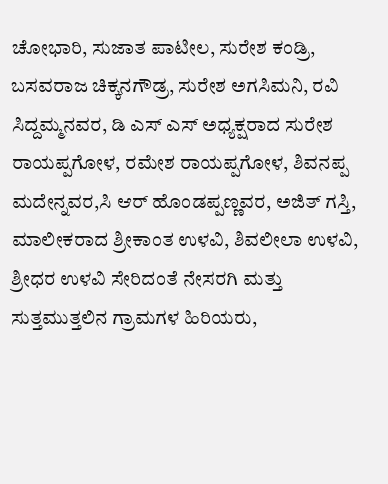ಚೋಭಾರಿ, ಸುಜಾತ ಪಾಟೀಲ, ಸುರೇಶ ಕಂಡ್ರಿ, ಬಸವರಾಜ ಚಿಕ್ಕನಗೌಡ್ರ, ಸುರೇಶ ಅಗಸಿಮನಿ, ರವಿ ಸಿದ್ದಮ್ಮನವರ, ಡಿ ಎಸ್ ಎಸ್ ಅಧ್ಯಕ್ಷರಾದ ಸುರೇಶ ರಾಯಪ್ಪಗೋಳ, ರಮೇಶ ರಾಯಪ್ಪಗೋಳ, ಶಿವನಪ್ಪ ಮದೇನ್ನವರ,ಸಿ ಆರ್ ಹೊಂಡಪ್ಪಣ್ಣವರ, ಅಜಿತ್ ಗಸ್ತಿ, ಮಾಲೀಕರಾದ ಶ್ರೀಕಾಂತ ಉಳವಿ, ಶಿವಲೀಲಾ ಉಳವಿ, ಶ್ರೀಧರ ಉಳವಿ ಸೇರಿದಂತೆ ನೇಸರಗಿ ಮತ್ತು ಸುತ್ತಮುತ್ತಲಿನ ಗ್ರಾಮಗಳ ಹಿರಿಯರು,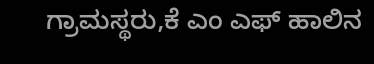ಗ್ರಾಮಸ್ಥರು,ಕೆ ಎಂ ಎಫ್ ಹಾಲಿನ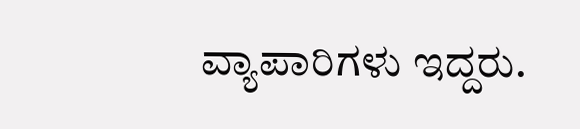ವ್ಯಾಪಾರಿಗಳು ಇದ್ದರು.